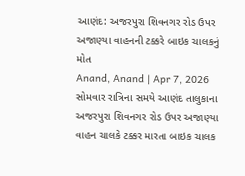આણંદ: અજરપુરા શિવનગર રોડ ઉપર અજાણ્યા વાહનની ટક્કરે બાઇક ચાલકનું મોત
Anand, Anand | Apr 7, 2026 સોમવાર રાત્રિના સમયે આણંદ તાલુકાના અજરપુરા શિવનગર રોડ ઉપર અજાણ્યા વાહન ચાલકે ટક્કર મારતા બાઇક ચાલક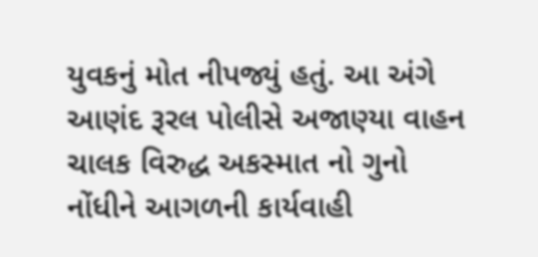યુવકનું મોત નીપજ્યું હતું. આ અંગે આણંદ રૂરલ પોલીસે અજાણ્યા વાહન ચાલક વિરુદ્ધ અકસ્માત નો ગુનો નોંધીને આગળની કાર્યવાહી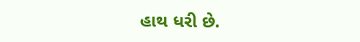હાથ ધરી છે.